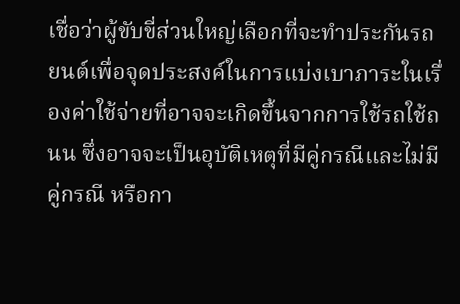เชื่อว่าผู้ขับขี่ส่วนใหญ่เลือกที่จะทำประกันรถยนต์เพื่อจุดประสงค์ในการแบ่งเบาภาระในเรื่องค่าใช้จ่ายที่อาจจะเกิดขึ้นจากการใช้รถใช้ถนน ซึ่งอาจจะเป็นอุบัติเหตุที่มีคู่กรณีและไม่มีคู่กรณี หรือกา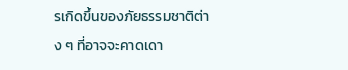รเกิดขึ้นของภัยธรรมชาติต่าง ๆ ที่อาจจะคาดเดา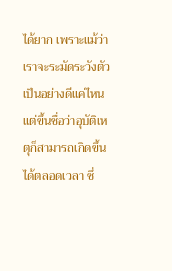ได้ยาก เพราะแม้ว่าเราจะระมัดระวังตัวเป็นอย่างดีแค่ไหน แต่ขึ้นชื่อว่าอุบัติเหตุก็สามารถเกิดขึ้นได้ตลอดเวลา ซึ่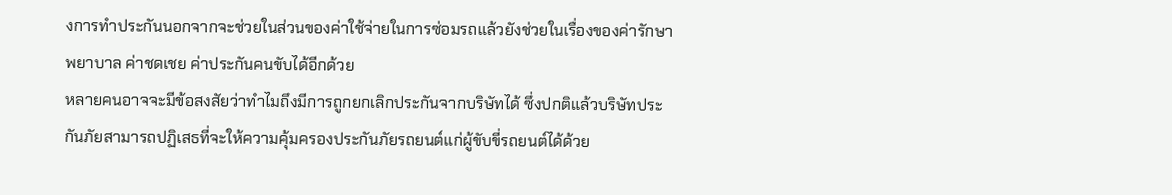งการทำประกันนอกจากจะช่วยในส่วนของค่าใช้จ่ายในการซ่อมรถแล้วยังช่วยในเรื่องของค่ารักษาพยาบาล ค่าชดเชย ค่าประกันคนขับได้อีกด้วย
หลายคนอาจจะมีข้อสงสัยว่าทำไมถึงมีการถูกยกเลิกประกันจากบริษัทได้ ซึ่งปกติแล้วบริษัทประกันภัยสามารถปฏิเสธที่จะให้ความคุ้มครองประกันภัยรถยนต์แก่ผู้ขับขี่รถยนต์ได้ด้วย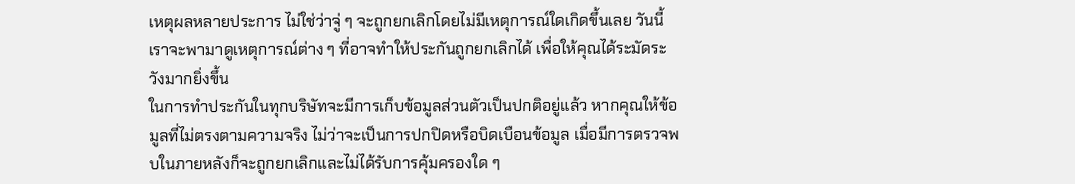เหตุผลหลายประการ ไม่ใช่ว่าจู่ ๆ จะถูกยกเลิกโดยไม่มีเหตุการณ์ใดเกิดขึ้นเลย วันนี้เราจะพามาดูเหตุการณ์ต่าง ๆ ที่อาจทำให้ประกันถูกยกเลิกได้ เพื่อให้คุณได้ระมัดระวังมากยิ่งขึ้น
ในการทำประกันในทุกบริษัทจะมีการเก็บข้อมูลส่วนตัวเป็นปกติอยู่แล้ว หากคุณให้ข้อมูลที่ไม่ตรงตามความจริง ไม่ว่าจะเป็นการปกปิดหรือบิดเบือนข้อมูล เมื่อมีการตรวจพบในภายหลังก็จะถูกยกเลิกและไม่ได้รับการคุ้มครองใด ๆ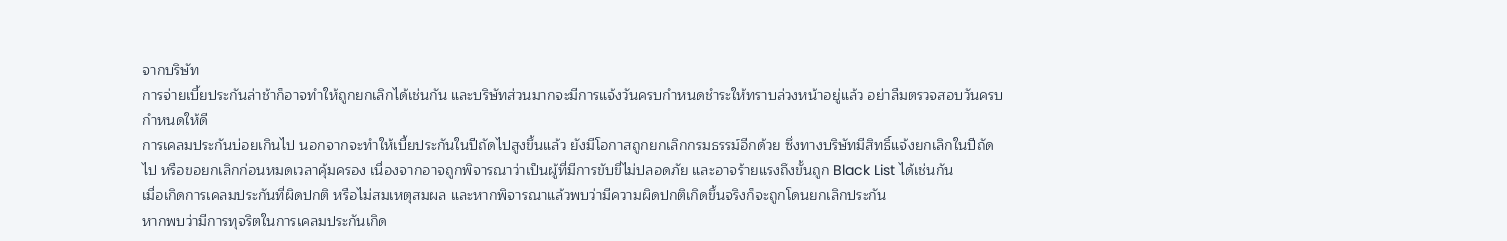จากบริษัท
การจ่ายเบี้ยประกันล่าช้าก็อาจทำให้ถูกยกเลิกได้เช่นกัน และบริษัทส่วนมากจะมีการแจ้งวันครบกำหนดชำระให้ทราบล่วงหน้าอยู่แล้ว อย่าลืมตรวจสอบวันครบกำหนดให้ดี
การเคลมประกันบ่อยเกินไป นอกจากจะทำให้เบี้ยประกันในปีถัดไปสูงขึ้นแล้ว ยังมีโอกาสถูกยกเลิกกรมธรรม์อีกด้วย ซึ่งทางบริษัทมีสิทธิ์แจ้งยกเลิกในปีถัดไป หรือขอยกเลิกก่อนหมดเวลาคุ้มครอง เนื่องจากอาจถูกพิจารณาว่าเป็นผู้ที่มีการขับขี่ไม่ปลอดภัย และอาจร้ายแรงถึงขั้นถูก Black List ได้เช่นกัน
เมื่อเกิดการเคลมประกันที่ผิดปกติ หรือไม่สมเหตุสมผล และหากพิจารณาแล้วพบว่ามีความผิดปกติเกิดขึ้นจริงก็จะถูกโดนยกเลิกประกัน
หากพบว่ามีการทุจริตในการเคลมประกันเกิด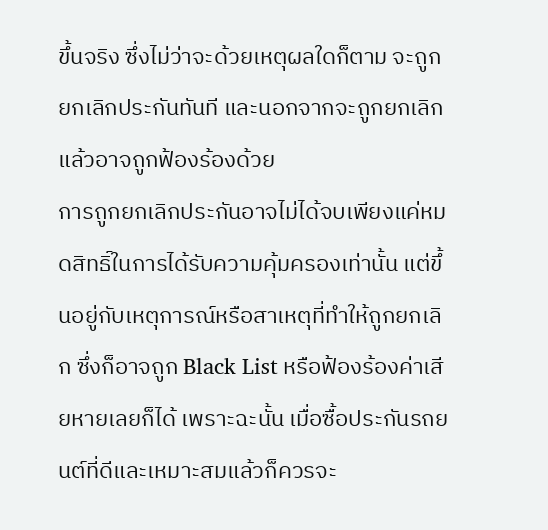ขึ้นจริง ซึ่งไม่ว่าจะด้วยเหตุผลใดก็ตาม จะถูกยกเลิกประกันทันที และนอกจากจะถูกยกเลิกแล้วอาจถูกฟ้องร้องด้วย
การถูกยกเลิกประกันอาจไม่ได้จบเพียงแค่หมดสิทธิ์ในการได้รับความคุ้มครองเท่านั้น แต่ขึ้นอยู่กับเหตุการณ์หรือสาเหตุที่ทำให้ถูกยกเลิก ซึ่งก็อาจถูก Black List หรือฟ้องร้องค่าเสียหายเลยก็ได้ เพราะฉะนั้น เมื่อซื้อประกันรถยนต์ที่ดีและเหมาะสมแล้วก็ควรจะ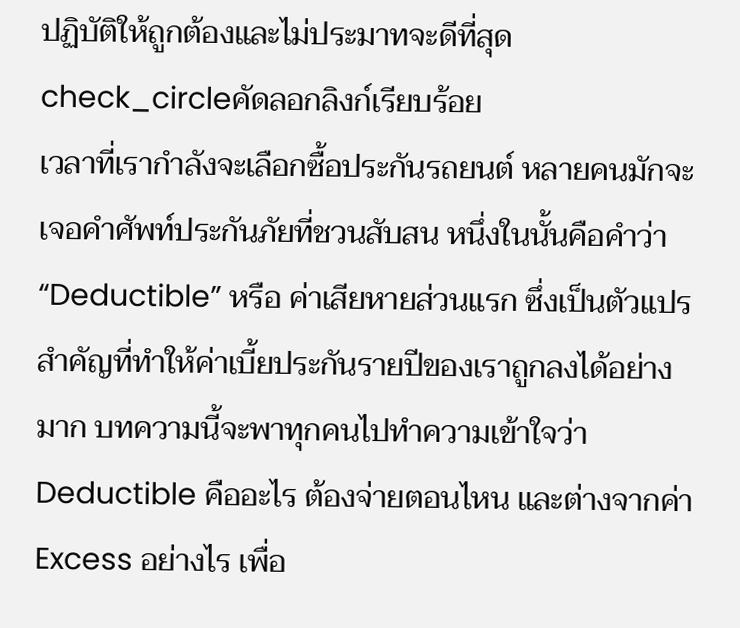ปฏิบัติให้ถูกต้องและไม่ประมาทจะดีที่สุด
check_circleคัดลอกลิงก์เรียบร้อย
เวลาที่เรากำลังจะเลือกซื้อประกันรถยนต์ หลายคนมักจะเจอคำศัพท์ประกันภัยที่ชวนสับสน หนึ่งในนั้นคือคำว่า “Deductible” หรือ ค่าเสียหายส่วนแรก ซึ่งเป็นตัวแปรสำคัญที่ทำให้ค่าเบี้ยประกันรายปีของเราถูกลงได้อย่างมาก บทความนี้จะพาทุกคนไปทำความเข้าใจว่า Deductible คืออะไร ต้องจ่ายตอนไหน และต่างจากค่า Excess อย่างไร เพื่อ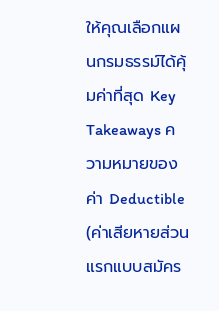ให้คุณเลือกแผนกรมธรรม์ได้คุ้มค่าที่สุด Key Takeaways ความหมายของ ค่า Deductible (ค่าเสียหายส่วนแรกแบบสมัคร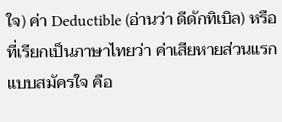ใจ) ค่า Deductible (อ่านว่า ดีดักทิเบิล) หรือที่เรียกเป็นภาษาไทยว่า ค่าเสียหายส่วนแรกแบบสมัครใจ คือ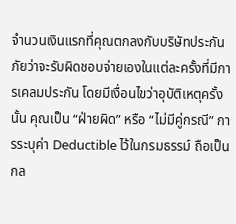จำนวนเงินแรกที่คุณตกลงกับบริษัทประกันภัยว่าจะรับผิดชอบจ่ายเองในแต่ละครั้งที่มีการเคลมประกัน โดยมีเงื่อนไขว่าอุบัติเหตุครั้งนั้น คุณเป็น “ฝ่ายผิด” หรือ “ไม่มีคู่กรณี” การระบุค่า Deductible ไว้ในกรมธรรม์ ถือเป็นกล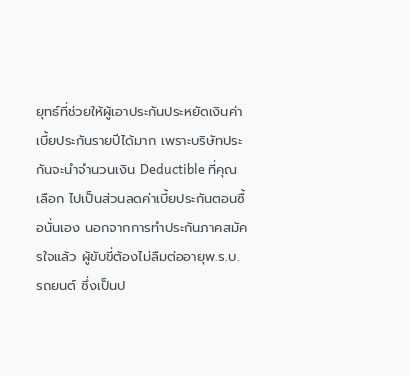ยุทธ์ที่ช่วยให้ผู้เอาประกันประหยัดเงินค่าเบี้ยประกันรายปีได้มาก เพราะบริษัทประกันจะนำจำนวนเงิน Deductible ที่คุณเลือก ไปเป็นส่วนลดค่าเบี้ยประกันตอนซื้อนั่นเอง นอกจากการทำประกันภาคสมัครใจแล้ว ผู้ขับขี่ต้องไม่ลืมต่ออายุพ.ร.บ. รถยนต์ ซึ่งเป็นป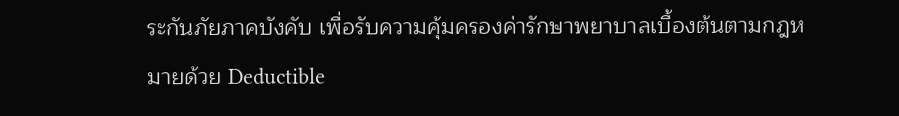ระกันภัยภาคบังคับ เพื่อรับความคุ้มครองค่ารักษาพยาบาลเบื้องต้นตามกฎหมายด้วย Deductible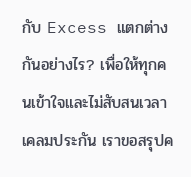กับ Excess แตกต่างกันอย่างไร? เพื่อให้ทุกคนเข้าใจและไม่สับสนเวลาเคลมประกัน เราขอสรุปค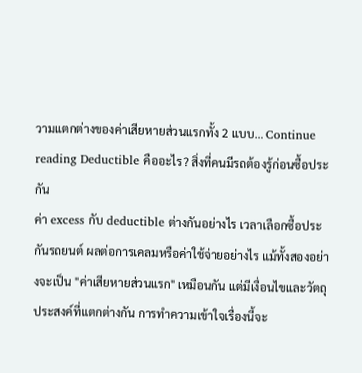วามแตกต่างของค่าเสียหายส่วนแรกทั้ง 2 แบบ… Continue reading Deductible คืออะไร? สิ่งที่คนมีรถต้องรู้ก่อนซื้อประกัน
ค่า excess กับ deductible ต่างกันอย่างไร เวลาเลือกซื้อประกันรถยนต์ ผลต่อการเคลมหรือค่าใช้จ่ายอย่างไร แม้ทั้งสองอย่างจะเป็น "ค่าเสียหายส่วนแรก" เหมือนกัน แต่มีเงื่อนไขและวัตถุประสงค์ที่แตกต่างกัน การทำความเข้าใจเรื่องนี้จะ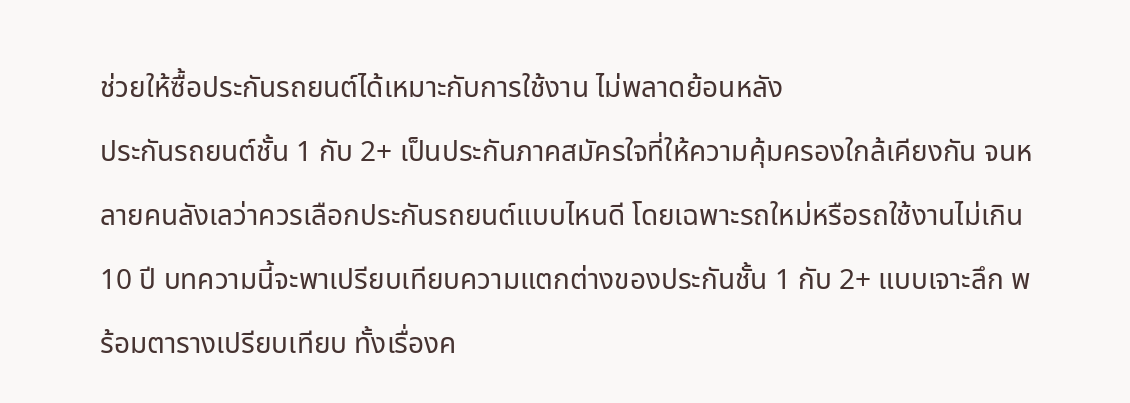ช่วยให้ซื้อประกันรถยนต์ได้เหมาะกับการใช้งาน ไม่พลาดย้อนหลัง
ประกันรถยนต์ชั้น 1 กับ 2+ เป็นประกันภาคสมัครใจที่ให้ความคุ้มครองใกล้เคียงกัน จนหลายคนลังเลว่าควรเลือกประกันรถยนต์แบบไหนดี โดยเฉพาะรถใหม่หรือรถใช้งานไม่เกิน 10 ปี บทความนี้จะพาเปรียบเทียบความแตกต่างของประกันชั้น 1 กับ 2+ แบบเจาะลึก พร้อมตารางเปรียบเทียบ ทั้งเรื่องค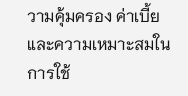วามคุ้มครอง ค่าเบี้ย และความเหมาะสมในการใช้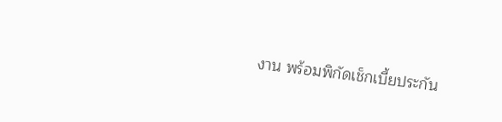งาน พร้อมพิกัดเช็กเบี้ยประกัน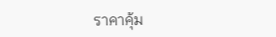ราคาคุ้ม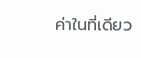ค่าในที่เดียว